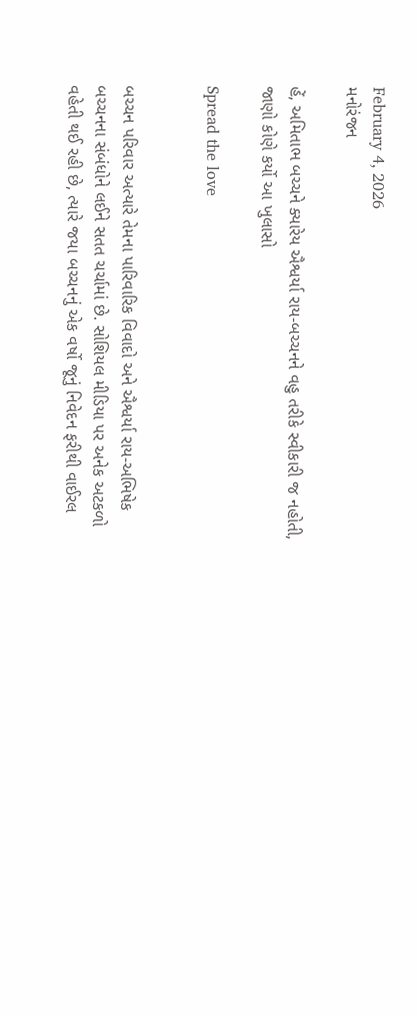February 4, 2026
મનોરંજન

હેં, અમિતાભ બચ્ચને ક્યારેય ઐશ્વર્યા રાય-બચ્ચનને વહુ તરીકે સ્વીકારી જ નહોતી, જાણો કોણે કર્યો આ ખુલાસો

Spread the love


બચ્ચન પરિવાર અત્યારે તેમના પારિવારિક વિવાદો અને ઐશ્વર્યા રાય-અભિષેક બચ્ચનના સંબંધોને લઈને સતત ચર્ચામાં છે. સોશિયલ મીડિયા પર અનેક અટકળો વહેતી થઈ રહી છે, ત્યારે જયા બચ્ચનનું એક વર્ષો જૂનું નિવેદન ફરીથી વાઈરલ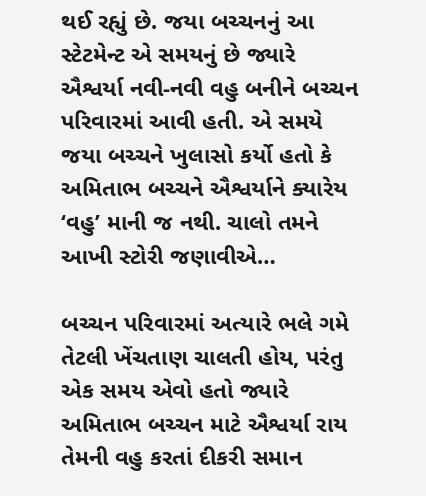થઈ રહ્યું છે. જયા બચ્ચનનું આ સ્ટેટમેન્ટ એ સમયનું છે જ્યારે ઐશ્વર્યા નવી-નવી વહુ બનીને બચ્ચન પરિવારમાં આવી હતી. એ સમયે જયા બચ્ચને ખુલાસો કર્યો હતો કે અમિતાભ બચ્ચને ઐશ્વર્યાને ક્યારેય ‘વહુ’ માની જ નથી. ચાલો તમને આખી સ્ટોરી જણાવીએ…

બચ્ચન પરિવારમાં અત્યારે ભલે ગમે તેટલી ખેંચતાણ ચાલતી હોય, પરંતુ એક સમય એવો હતો જ્યારે અમિતાભ બચ્ચન માટે ઐશ્વર્યા રાય તેમની વહુ કરતાં દીકરી સમાન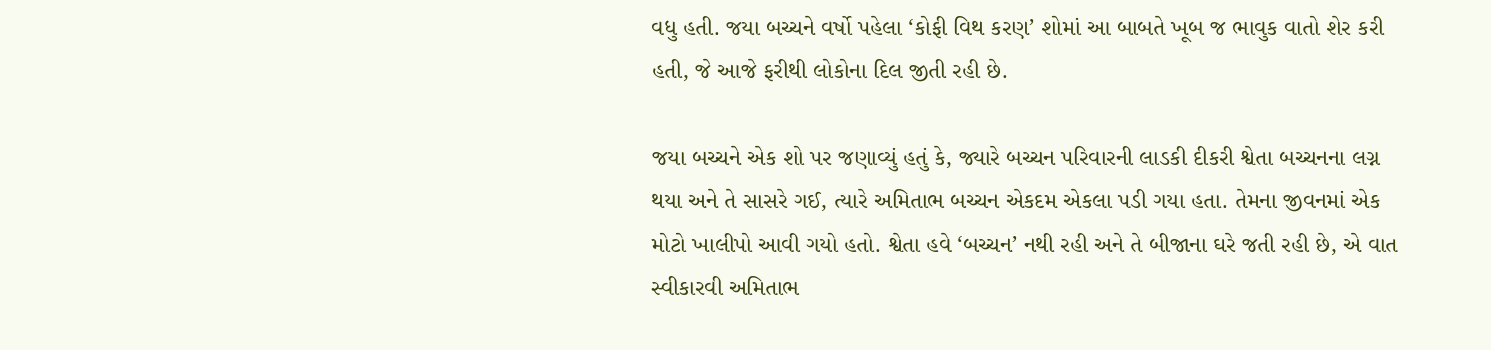વધુ હતી. જયા બચ્ચને વર્ષો પહેલા ‘કોફી વિથ કરણ’ શોમાં આ બાબતે ખૂબ જ ભાવુક વાતો શેર કરી હતી, જે આજે ફરીથી લોકોના દિલ જીતી રહી છે.

જયા બચ્ચને એક શો પર જણાવ્યું હતું કે, જ્યારે બચ્ચન પરિવારની લાડકી દીકરી શ્વેતા બચ્ચનના લગ્ન થયા અને તે સાસરે ગઈ, ત્યારે અમિતાભ બચ્ચન એકદમ એકલા પડી ગયા હતા. તેમના જીવનમાં એક મોટો ખાલીપો આવી ગયો હતો. શ્વેતા હવે ‘બચ્ચન’ નથી રહી અને તે બીજાના ઘરે જતી રહી છે, એ વાત સ્વીકારવી અમિતાભ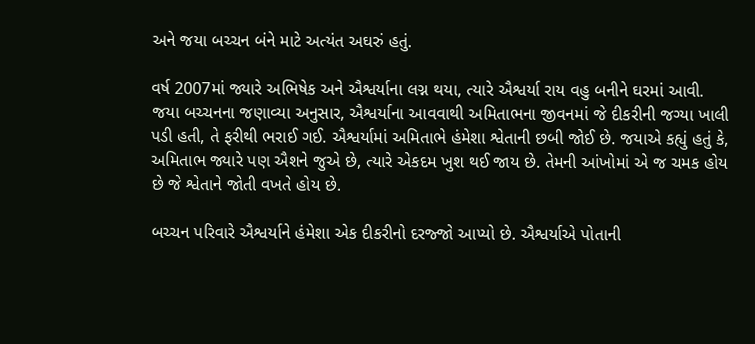અને જયા બચ્ચન બંને માટે અત્યંત અઘરું હતું.

વર્ષ 2007માં જ્યારે અભિષેક અને ઐશ્વર્યાના લગ્ન થયા, ત્યારે ઐશ્વર્યા રાય વહુ બનીને ઘરમાં આવી. જયા બચ્ચનના જણાવ્યા અનુસાર, ઐશ્વર્યાના આવવાથી અમિતાભના જીવનમાં જે દીકરીની જગ્યા ખાલી પડી હતી, તે ફરીથી ભરાઈ ગઈ. ઐશ્વર્યામાં અમિતાભે હંમેશા શ્વેતાની છબી જોઈ છે. જયાએ કહ્યું હતું કે, અમિતાભ જ્યારે પણ ઐશને જુએ છે, ત્યારે એકદમ ખુશ થઈ જાય છે. તેમની આંખોમાં એ જ ચમક હોય છે જે શ્વેતાને જોતી વખતે હોય છે.

બચ્ચન પરિવારે ઐશ્વર્યાને હંમેશા એક દીકરીનો દરજ્જો આપ્યો છે. ઐશ્વર્યાએ પોતાની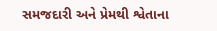સમજદારી અને પ્રેમથી શ્વેતાના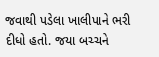જવાથી પડેલા ખાલીપાને ભરી દીધો હતો. જયા બચ્ચને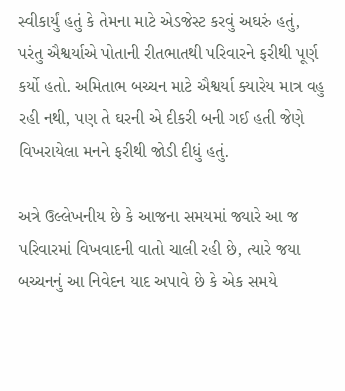સ્વીકાર્યું હતું કે તેમના માટે એડજેસ્ટ કરવું અઘરું હતું, પરંતુ ઐશ્વર્યાએ પોતાની રીતભાતથી પરિવારને ફરીથી પૂર્ણ કર્યો હતો. અમિતાભ બચ્ચન માટે ઐશ્વર્યા ક્યારેય માત્ર વહુ રહી નથી, પણ તે ઘરની એ દીકરી બની ગઈ હતી જેણે વિખરાયેલા મનને ફરીથી જોડી દીધું હતું.

અત્રે ઉલ્લેખનીય છે કે આજના સમયમાં જ્યારે આ જ પરિવારમાં વિખવાદની વાતો ચાલી રહી છે, ત્યારે જયા બચ્ચનનું આ નિવેદન યાદ અપાવે છે કે એક સમયે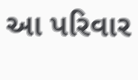આ પરિવાર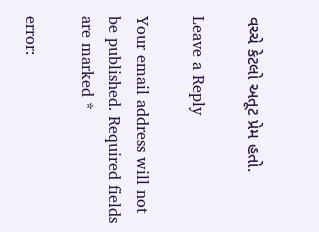વચ્ચે કેટલો અતૂટ પ્રેમ હતો.

Leave a Reply

Your email address will not be published. Required fields are marked *

error: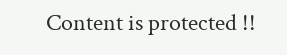Content is protected !!